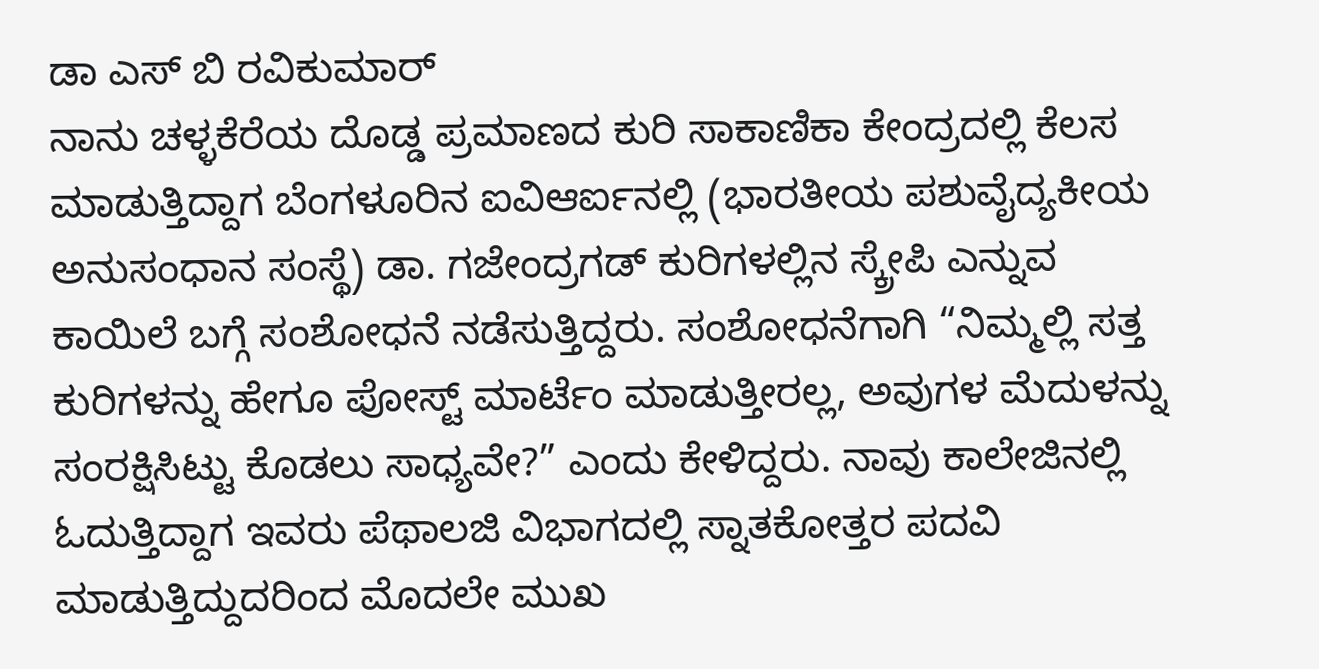ಡಾ ಎಸ್ ಬಿ ರವಿಕುಮಾರ್
ನಾನು ಚಳ್ಳಕೆರೆಯ ದೊಡ್ಡ ಪ್ರಮಾಣದ ಕುರಿ ಸಾಕಾಣಿಕಾ ಕೇಂದ್ರದಲ್ಲಿ ಕೆಲಸ ಮಾಡುತ್ತಿದ್ದಾಗ ಬೆಂಗಳೂರಿನ ಐವಿಆರ್ಐನಲ್ಲಿ (ಭಾರತೀಯ ಪಶುವೈದ್ಯಕೀಯ ಅನುಸಂಧಾನ ಸಂಸ್ಥೆ) ಡಾ. ಗಜೇಂದ್ರಗಡ್ ಕುರಿಗಳಲ್ಲಿನ ಸ್ಕ್ರೇಪಿ ಎನ್ನುವ ಕಾಯಿಲೆ ಬಗ್ಗೆ ಸಂಶೋಧನೆ ನಡೆಸುತ್ತಿದ್ದರು. ಸಂಶೋಧನೆಗಾಗಿ “ನಿಮ್ಮಲ್ಲಿ ಸತ್ತ ಕುರಿಗಳನ್ನು ಹೇಗೂ ಪೋಸ್ಟ್ ಮಾರ್ಟೆಂ ಮಾಡುತ್ತೀರಲ್ಲ, ಅವುಗಳ ಮೆದುಳನ್ನು ಸಂರಕ್ಷಿಸಿಟ್ಟು ಕೊಡಲು ಸಾಧ್ಯವೇ?” ಎಂದು ಕೇಳಿದ್ದರು. ನಾವು ಕಾಲೇಜಿನಲ್ಲಿ ಓದುತ್ತಿದ್ದಾಗ ಇವರು ಪೆಥಾಲಜಿ ವಿಭಾಗದಲ್ಲಿ ಸ್ನಾತಕೋತ್ತರ ಪದವಿ ಮಾಡುತ್ತಿದ್ದುದರಿಂದ ಮೊದಲೇ ಮುಖ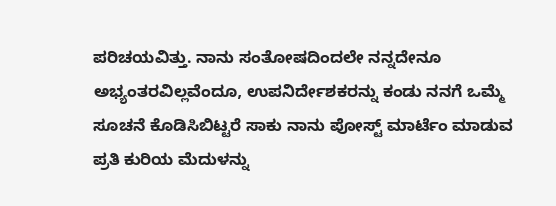ಪರಿಚಯವಿತ್ತು. ನಾನು ಸಂತೋಷದಿಂದಲೇ ನನ್ನದೇನೂ ಅಭ್ಯಂತರವಿಲ್ಲವೆಂದೂ, ಉಪನಿರ್ದೇಶಕರನ್ನು ಕಂಡು ನನಗೆ ಒಮ್ಮೆ ಸೂಚನೆ ಕೊಡಿಸಿಬಿಟ್ಟರೆ ಸಾಕು ನಾನು ಪೋಸ್ಟ್ ಮಾರ್ಟೆಂ ಮಾಡುವ ಪ್ರತಿ ಕುರಿಯ ಮೆದುಳನ್ನು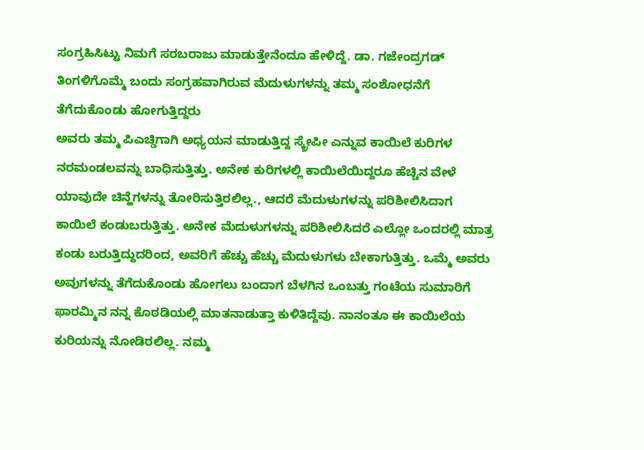ಸಂಗ್ರಹಿಸಿಟ್ಟು ನಿಮಗೆ ಸರಬರಾಜು ಮಾಡುತ್ತೇನೆಂದೂ ಹೇಳಿದ್ದೆ. ಡಾ. ಗಜೇಂದ್ರಗಡ್ ತಿಂಗಳಿಗೊಮ್ಮೆ ಬಂದು ಸಂಗ್ರಹವಾಗಿರುವ ಮೆದುಳುಗಳನ್ನು ತಮ್ಮ ಸಂಶೋಧನೆಗೆ ತೆಗೆದುಕೊಂಡು ಹೋಗುತ್ತಿದ್ದರು
ಅವರು ತಮ್ಮ ಪಿಎಚ್ಡಿಗಾಗಿ ಅಧ್ಯಯನ ಮಾಡುತ್ತಿದ್ದ ಸ್ಕ್ರೇಪೀ ಎನ್ನುವ ಕಾಯಿಲೆ ಕುರಿಗಳ ನರಮಂಡಲವನ್ನು ಬಾಧಿಸುತ್ತಿತ್ತು. ಅನೇಕ ಕುರಿಗಳಲ್ಲಿ ಕಾಯಿಲೆಯಿದ್ದರೂ ಹೆಚ್ಚಿನ ವೇಳೆ ಯಾವುದೇ ಚಿನ್ಹೆಗಳನ್ನು ತೋರಿಸುತ್ತಿರಲಿಲ್ಲ., ಆದರೆ ಮೆದುಳುಗಳನ್ನು ಪರಿಶೀಲಿಸಿದಾಗ ಕಾಯಿಲೆ ಕಂಡುಬರುತ್ತಿತ್ತು. ಅನೇಕ ಮೆದುಳುಗಳನ್ನು ಪರಿಶೀಲಿಸಿದರೆ ಎಲ್ಲೋ ಒಂದರಲ್ಲಿ ಮಾತ್ರ ಕಂಡು ಬರುತ್ತಿದ್ದುದರಿಂದ, ಅವರಿಗೆ ಹೆಚ್ಚು ಹೆಚ್ಚು ಮೆದುಳುಗಳು ಬೇಕಾಗುತ್ತಿತ್ತು. ಒಮ್ಮೆ ಅವರು ಅವುಗಳನ್ನು ತೆಗೆದುಕೊಂಡು ಹೋಗಲು ಬಂದಾಗ ಬೆಳಗಿನ ಒಂಬತ್ತು ಗಂಟೆಯ ಸುಮಾರಿಗೆ ಫಾರಮ್ಮಿನ ನನ್ನ ಕೊಠಡಿಯಲ್ಲಿ ಮಾತನಾಡುತ್ತಾ ಕುಳಿತಿದ್ದೆವು. ನಾನಂತೂ ಈ ಕಾಯಿಲೆಯ ಕುರಿಯನ್ನು ನೋಡಿರಲಿಲ್ಲ. ನಮ್ಮ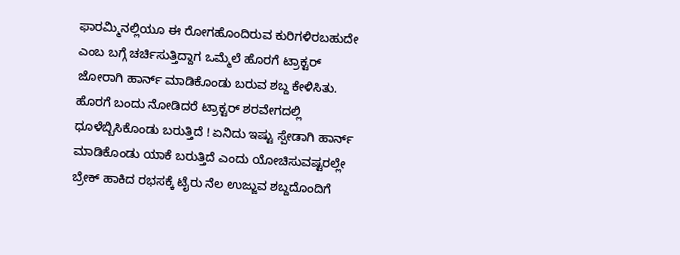ಫಾರಮ್ಮಿನಲ್ಲಿಯೂ ಈ ರೋಗಹೊಂದಿರುವ ಕುರಿಗಳಿರಬಹುದೇ ಎಂಬ ಬಗ್ಗೆ ಚರ್ಚಿಸುತ್ತಿದ್ದಾಗ ಒಮ್ಮೆಲೆ ಹೊರಗೆ ಟ್ರಾಕ್ಟರ್ ಜೋರಾಗಿ ಹಾರ್ನ್ ಮಾಡಿಕೊಂಡು ಬರುವ ಶಬ್ದ ಕೇಳಿಸಿತು. ಹೊರಗೆ ಬಂದು ನೋಡಿದರೆ ಟ್ರಾಕ್ಟರ್ ಶರವೇಗದಲ್ಲಿ ಧೂಳೆಬ್ಬಿಸಿಕೊಂಡು ಬರುತ್ತಿದೆ ! ಏನಿದು ಇಷ್ಟು ಸ್ಪೇಡಾಗಿ ಹಾರ್ನ್ ಮಾಡಿಕೊಂಡು ಯಾಕೆ ಬರುತ್ತಿದೆ ಎಂದು ಯೋಚಿಸುವಷ್ಟರಲ್ಲೇ ಬ್ರೇಕ್ ಹಾಕಿದ ರಭಸಕ್ಕೆ ಟೈರು ನೆಲ ಉಜ್ಜುವ ಶಬ್ದದೊಂದಿಗೆ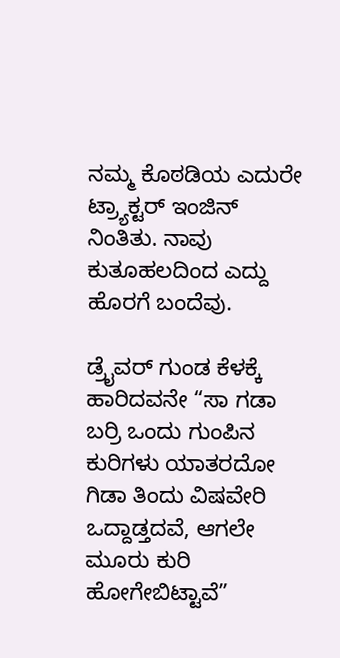ನಮ್ಮ ಕೊಠಡಿಯ ಎದುರೇ ಟ್ರ್ಯಾಕ್ಟರ್ ಇಂಜಿನ್ ನಿಂತಿತು. ನಾವು ಕುತೂಹಲದಿಂದ ಎದ್ದು ಹೊರಗೆ ಬಂದೆವು.

ಡ್ರೈವರ್ ಗುಂಡ ಕೆಳಕ್ಕೆ ಹಾರಿದವನೇ “ಸಾ ಗಡಾ ಬರ್ರಿ ಒಂದು ಗುಂಪಿನ ಕುರಿಗಳು ಯಾತರದೋ ಗಿಡಾ ತಿಂದು ವಿಷವೇರಿ ಒದ್ದಾಡ್ತದವೆ, ಆಗಲೇ ಮೂರು ಕುರಿ ಹೋಗೇಬಿಟ್ಟಾವೆ”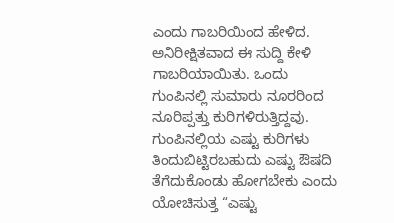ಎಂದು ಗಾಬರಿಯಿಂದ ಹೇಳಿದ. ಅನಿರೀಕ್ಷಿತವಾದ ಈ ಸುದ್ದಿ ಕೇಳಿ ಗಾಬರಿಯಾಯಿತು. ಒಂದು ಗುಂಪಿನಲ್ಲಿ ಸುಮಾರು ನೂರರಿಂದ ನೂರಿಪ್ಪತ್ತು ಕುರಿಗಳಿರುತ್ತಿದ್ದವು. ಗುಂಪಿನಲ್ಲಿಯ ಎಷ್ಟು ಕುರಿಗಳು ತಿಂದುಬಿಟ್ಟಿರಬಹುದು ಎಷ್ಟು ಔಷದಿ ತೆಗೆದುಕೊಂಡು ಹೋಗಬೇಕು ಎಂದು ಯೋಚಿಸುತ್ತ “ಎಷ್ಟು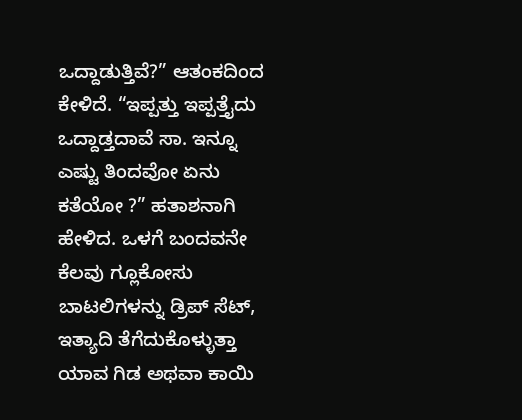ಒದ್ದಾಡುತ್ತಿವೆ?” ಆತಂಕದಿಂದ ಕೇಳಿದೆ. “ಇಪ್ಪತ್ತು ಇಪ್ಪತ್ತೈದು ಒದ್ದಾಡ್ತದಾವೆ ಸಾ. ಇನ್ನೂ ಎಷ್ಟು ತಿಂದವೋ ಏನು ಕತೆಯೋ ?” ಹತಾಶನಾಗಿ ಹೇಳಿದ. ಒಳಗೆ ಬಂದವನೇ ಕೆಲವು ಗ್ಲೂಕೋಸು ಬಾಟಲಿಗಳನ್ನು ಡ್ರಿಪ್ ಸೆಟ್, ಇತ್ಯಾದಿ ತೆಗೆದುಕೊಳ್ಳುತ್ತಾ ಯಾವ ಗಿಡ ಅಥವಾ ಕಾಯಿ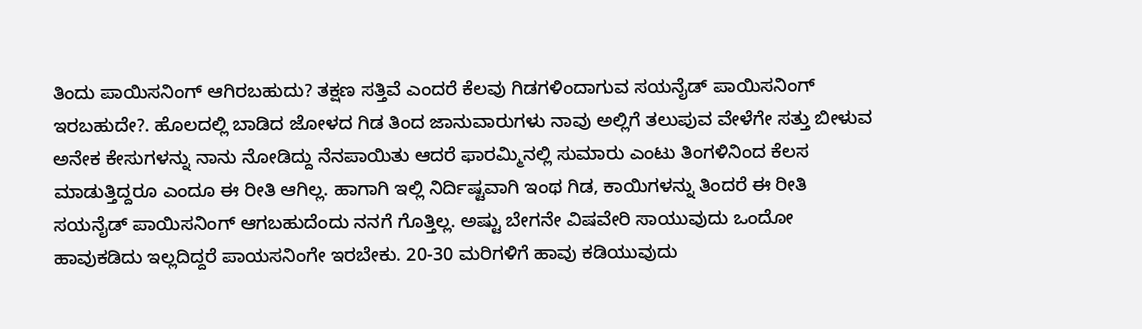ತಿಂದು ಪಾಯಿಸನಿಂಗ್ ಆಗಿರಬಹುದು? ತಕ್ಷಣ ಸತ್ತಿವೆ ಎಂದರೆ ಕೆಲವು ಗಿಡಗಳಿಂದಾಗುವ ಸಯನೈಡ್ ಪಾಯಿಸನಿಂಗ್ ಇರಬಹುದೇ?. ಹೊಲದಲ್ಲಿ ಬಾಡಿದ ಜೋಳದ ಗಿಡ ತಿಂದ ಜಾನುವಾರುಗಳು ನಾವು ಅಲ್ಲಿಗೆ ತಲುಪುವ ವೇಳೆಗೇ ಸತ್ತು ಬೀಳುವ ಅನೇಕ ಕೇಸುಗಳನ್ನು ನಾನು ನೋಡಿದ್ದು ನೆನಪಾಯಿತು ಆದರೆ ಫಾರಮ್ಮಿನಲ್ಲಿ ಸುಮಾರು ಎಂಟು ತಿಂಗಳಿನಿಂದ ಕೆಲಸ ಮಾಡುತ್ತಿದ್ದರೂ ಎಂದೂ ಈ ರೀತಿ ಆಗಿಲ್ಲ. ಹಾಗಾಗಿ ಇಲ್ಲಿ ನಿರ್ದಿಷ್ಟವಾಗಿ ಇಂಥ ಗಿಡ, ಕಾಯಿಗಳನ್ನು ತಿಂದರೆ ಈ ರೀತಿ ಸಯನೈಡ್ ಪಾಯಿಸನಿಂಗ್ ಆಗಬಹುದೆಂದು ನನಗೆ ಗೊತ್ತಿಲ್ಲ. ಅಷ್ಟು ಬೇಗನೇ ವಿಷವೇರಿ ಸಾಯುವುದು ಒಂದೋ ಹಾವುಕಡಿದು ಇಲ್ಲದಿದ್ದರೆ ಪಾಯಸನಿಂಗೇ ಇರಬೇಕು. 20-30 ಮರಿಗಳಿಗೆ ಹಾವು ಕಡಿಯುವುದು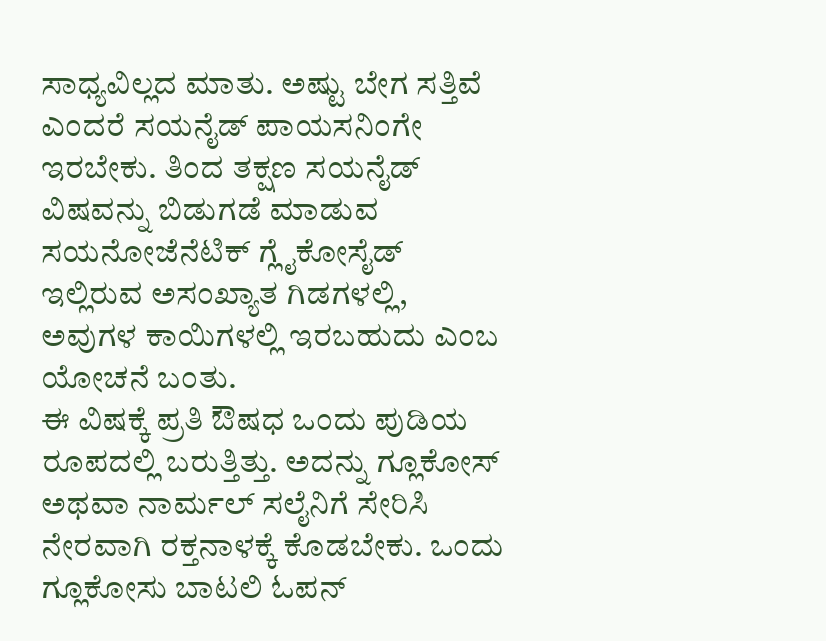ಸಾಧ್ಯವಿಲ್ಲದ ಮಾತು. ಅಷ್ಟು ಬೇಗ ಸತ್ತಿವೆ ಎಂದರೆ ಸಯನೈಡ್ ಪಾಯಸನಿಂಗೇ ಇರಬೇಕು. ತಿಂದ ತಕ್ಷಣ ಸಯನೈಡ್ ವಿಷವನ್ನು ಬಿಡುಗಡೆ ಮಾಡುವ ಸಯನೋಜೆನೆಟಿಕ್ ಗ್ಲೈಕೋಸೈಡ್ ಇಲ್ಲಿರುವ ಅಸಂಖ್ಯಾತ ಗಿಡಗಳಲ್ಲಿ, ಅವುಗಳ ಕಾಯಿಗಳಲ್ಲಿ ಇರಬಹುದು ಎಂಬ ಯೋಚನೆ ಬಂತು.
ಈ ವಿಷಕ್ಕೆ ಪ್ರತಿ ಔಷಧ ಒಂದು ಪುಡಿಯ ರೂಪದಲ್ಲಿ ಬರುತ್ತಿತ್ತು. ಅದನ್ನು ಗ್ಲೂಕೋಸ್ ಅಥವಾ ನಾರ್ಮಲ್ ಸಲೈನಿಗೆ ಸೇರಿಸಿ ನೇರವಾಗಿ ರಕ್ತನಾಳಕ್ಕೆ ಕೊಡಬೇಕು. ಒಂದು ಗ್ಲೂಕೋಸು ಬಾಟಲಿ ಓಪನ್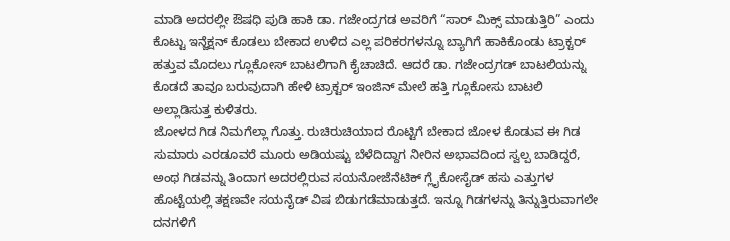ಮಾಡಿ ಅದರಲ್ಲೀ ಔಷಧಿ ಪುಡಿ ಹಾಕಿ ಡಾ. ಗಜೇಂದ್ರಗಡ ಅವರಿಗೆ “ಸಾರ್ ಮಿಕ್ಸ್ ಮಾಡುತ್ತಿರಿ” ಎಂದು ಕೊಟ್ಟು ಇನ್ಜೆಕ್ಷನ್ ಕೊಡಲು ಬೇಕಾದ ಉಳಿದ ಎಲ್ಲ ಪರಿಕರಗಳನ್ನೂ ಬ್ಯಾಗಿಗೆ ಹಾಕಿಕೊಂಡು ಟ್ರಾಕ್ಟರ್ ಹತ್ತುವ ಮೊದಲು ಗ್ಲೂಕೋಸ್ ಬಾಟಲಿಗಾಗಿ ಕೈಚಾಚಿದೆ. ಆದರೆ ಡಾ. ಗಜೇಂದ್ರಗಡ್ ಬಾಟಲಿಯನ್ನು ಕೊಡದೆ ತಾವೂ ಬರುವುದಾಗಿ ಹೇಳಿ ಟ್ರಾಕ್ಟರ್ ಇಂಜಿನ್ ಮೇಲೆ ಹತ್ತಿ ಗ್ಲೂಕೋಸು ಬಾಟಲಿ ಅಲ್ಲಾಡಿಸುತ್ತ ಕುಳಿತರು.
ಜೋಳದ ಗಿಡ ನಿಮಗೆಲ್ಲಾ ಗೊತ್ತು. ರುಚಿರುಚಿಯಾದ ರೊಟ್ಟಿಗೆ ಬೇಕಾದ ಜೋಳ ಕೊಡುವ ಈ ಗಿಡ ಸುಮಾರು ಎರಡೂವರೆ ಮೂರು ಅಡಿಯಷ್ಟು ಬೆಳೆದಿದ್ದಾಗ ನೀರಿನ ಅಭಾವದಿಂದ ಸ್ವಲ್ಪ ಬಾಡಿದ್ದರೆ, ಅಂಥ ಗಿಡವನ್ನು ತಿಂದಾಗ ಅದರಲ್ಲಿರುವ ಸಯನೋಜೆನೆಟಿಕ್ ಗ್ಲೈಕೋಸೈಡ್ ಹಸು ಎತ್ತುಗಳ ಹೊಟ್ಟೆಯಲ್ಲಿ ತಕ್ಷಣವೇ ಸಯನೈಡ್ ವಿಷ ಬಿಡುಗಡೆಮಾಡುತ್ತದೆ. ಇನ್ನೂ ಗಿಡಗಳನ್ನು ತಿನ್ನುತ್ತಿರುವಾಗಲೇ ದನಗಳಿಗೆ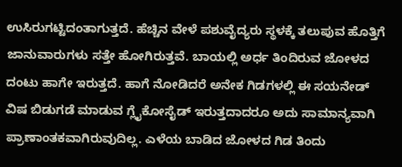ಉಸಿರುಗಟ್ಟಿದಂತಾಗುತ್ತದೆ. ಹೆಚ್ಚಿನ ವೇಳೆ ಪಶುವೈದ್ಯರು ಸ್ಥಳಕ್ಕೆ ತಲುಪುವ ಹೊತ್ತಿಗೆ ಜಾನುವಾರುಗಳು ಸತ್ತೇ ಹೋಗಿರುತ್ತವೆ. ಬಾಯಲ್ಲಿ ಅರ್ಧ ತಿಂದಿರುವ ಜೋಳದ ದಂಟು ಹಾಗೇ ಇರುತ್ತದೆ. ಹಾಗೆ ನೋಡಿದರೆ ಅನೇಕ ಗಿಡಗಳಲ್ಲಿ ಈ ಸಯನೇಡ್ ವಿಷ ಬಿಡುಗಡೆ ಮಾಡುವ ಗ್ಲೈಕೋಸೈಡ್ ಇರುತ್ತದಾದರೂ ಅದು ಸಾಮಾನ್ಯವಾಗಿ ಪ್ರಾಣಾಂತಕವಾಗಿರುವುದಿಲ್ಲ. ಎಳೆಯ ಬಾಡಿದ ಜೋಳದ ಗಿಡ ತಿಂದು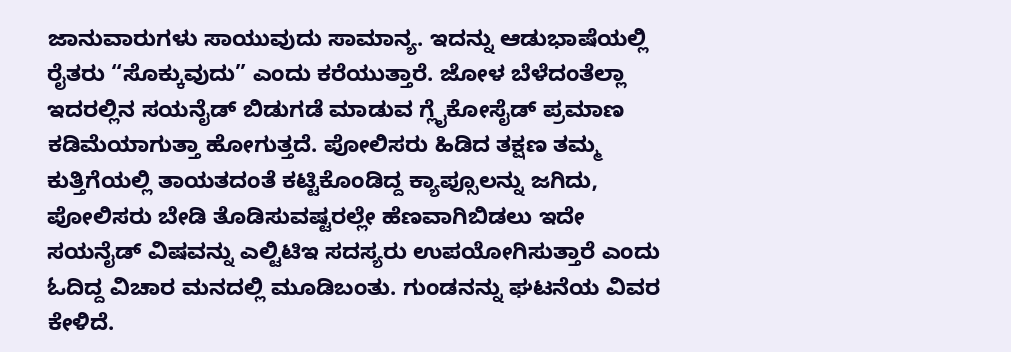ಜಾನುವಾರುಗಳು ಸಾಯುವುದು ಸಾಮಾನ್ಯ. ಇದನ್ನು ಆಡುಭಾಷೆಯಲ್ಲಿ ರೈತರು “ಸೊಕ್ಕುವುದು” ಎಂದು ಕರೆಯುತ್ತಾರೆ. ಜೋಳ ಬೆಳೆದಂತೆಲ್ಲಾ ಇದರಲ್ಲಿನ ಸಯನೈಡ್ ಬಿಡುಗಡೆ ಮಾಡುವ ಗ್ಲೈಕೋಸೈಡ್ ಪ್ರಮಾಣ ಕಡಿಮೆಯಾಗುತ್ತಾ ಹೋಗುತ್ತದೆ. ಪೋಲಿಸರು ಹಿಡಿದ ತಕ್ಷಣ ತಮ್ಮ ಕುತ್ತಿಗೆಯಲ್ಲಿ ತಾಯತದಂತೆ ಕಟ್ಟಿಕೊಂಡಿದ್ದ ಕ್ಯಾಪ್ಸೂಲನ್ನು ಜಗಿದು, ಪೋಲಿಸರು ಬೇಡಿ ತೊಡಿಸುವಷ್ಟರಲ್ಲೇ ಹೆಣವಾಗಿಬಿಡಲು ಇದೇ ಸಯನೈಡ್ ವಿಷವನ್ನು ಎಲ್ಟಿಟಿಇ ಸದಸ್ಯರು ಉಪಯೋಗಿಸುತ್ತಾರೆ ಎಂದು ಓದಿದ್ದ ವಿಚಾರ ಮನದಲ್ಲಿ ಮೂಡಿಬಂತು. ಗುಂಡನನ್ನು ಘಟನೆಯ ವಿವರ ಕೇಳಿದೆ.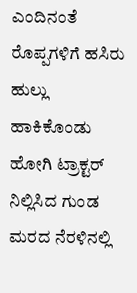ಎಂದಿನಂತೆ ರೊಪ್ಪಗಳಿಗೆ ಹಸಿರು ಹುಲ್ಲು ಹಾಕಿಕೊಂಡು ಹೋಗಿ ಟ್ರಾಕ್ಟರ್ ನಿಲ್ಲಿಸಿದ ಗುಂಡ ಮರದ ನೆರಳಿನಲ್ಲಿ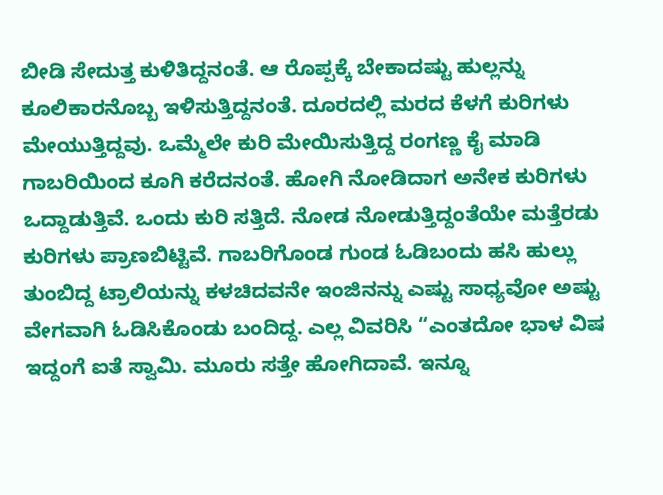ಬೀಡಿ ಸೇದುತ್ತ ಕುಳಿತಿದ್ದನಂತೆ. ಆ ರೊಪ್ಪಕ್ಕೆ ಬೇಕಾದಷ್ಟು ಹುಲ್ಲನ್ನು ಕೂಲಿಕಾರನೊಬ್ಬ ಇಳಿಸುತ್ತಿದ್ದನಂತೆ. ದೂರದಲ್ಲಿ ಮರದ ಕೆಳಗೆ ಕುರಿಗಳು ಮೇಯುತ್ತಿದ್ದವು. ಒಮ್ಮೆಲೇ ಕುರಿ ಮೇಯಿಸುತ್ತಿದ್ದ ರಂಗಣ್ಣ ಕೈ ಮಾಡಿ ಗಾಬರಿಯಿಂದ ಕೂಗಿ ಕರೆದನಂತೆ. ಹೋಗಿ ನೋಡಿದಾಗ ಅನೇಕ ಕುರಿಗಳು ಒದ್ದಾಡುತ್ತಿವೆ. ಒಂದು ಕುರಿ ಸತ್ತಿದೆ. ನೋಡ ನೋಡುತ್ತಿದ್ದಂತೆಯೇ ಮತ್ತೆರಡು ಕುರಿಗಳು ಪ್ರಾಣಬಿಟ್ಟಿವೆ. ಗಾಬರಿಗೊಂಡ ಗುಂಡ ಓಡಿಬಂದು ಹಸಿ ಹುಲ್ಲು ತುಂಬಿದ್ದ ಟ್ರಾಲಿಯನ್ನು ಕಳಚಿದವನೇ ಇಂಜಿನನ್ನು ಎಷ್ಟು ಸಾಧ್ಯವೋ ಅಷ್ಟು ವೇಗವಾಗಿ ಓಡಿಸಿಕೊಂಡು ಬಂದಿದ್ದ. ಎಲ್ಲ ವಿವರಿಸಿ “ಎಂತದೋ ಭಾಳ ವಿಷ ಇದ್ದಂಗೆ ಐತೆ ಸ್ವಾಮಿ. ಮೂರು ಸತ್ತೇ ಹೋಗಿದಾವೆ. ಇನ್ನೂ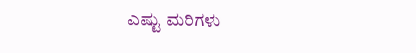ಎಷ್ಟು ಮರಿಗಳು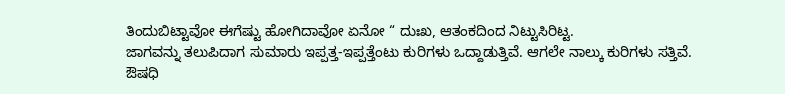ತಿಂದುಬಿಟ್ಟಾವೋ ಈಗೆಷ್ಟು ಹೋಗಿದಾವೋ ಏನೋ “ ದುಃಖ, ಆತಂಕದಿಂದ ನಿಟ್ಟುಸಿರಿಟ್ಟ.
ಜಾಗವನ್ನು ತಲುಪಿದಾಗ ಸುಮಾರು ಇಪ್ಪತ್ತ-ಇಪ್ಪತ್ತೆಂಟು ಕುರಿಗಳು ಒದ್ದಾಡುತ್ತಿವೆ. ಆಗಲೇ ನಾಲ್ಕು ಕುರಿಗಳು ಸತ್ತಿವೆ. ಔಷಧಿ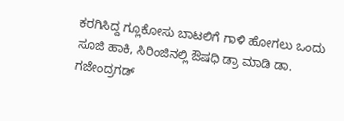ಕರಗಿಸಿದ್ದ ಗ್ಲೂಕೋಸು ಬಾಟಲಿಗೆ ಗಾಳಿ ಹೋಗಲು ಒಂದು ಸೂಜಿ ಹಾಕಿ, ಸಿರಿಂಜಿನಲ್ಲಿ ಔಷಧಿ ಡ್ರಾ ಮಾಡಿ ಡಾ. ಗಜೇಂದ್ರಗಡ್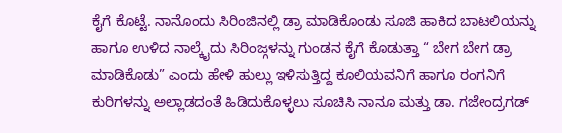ಕೈಗೆ ಕೊಟ್ಟೆ. ನಾನೊಂದು ಸಿರಿಂಜಿನಲ್ಲಿ ಡ್ರಾ ಮಾಡಿಕೊಂಡು ಸೂಜಿ ಹಾಕಿದ ಬಾಟಲಿಯನ್ನು ಹಾಗೂ ಉಳಿದ ನಾಲ್ಕೈದು ಸಿರಿಂಜ್ಗಳನ್ನು ಗುಂಡನ ಕೈಗೆ ಕೊಡುತ್ತಾ “ ಬೇಗ ಬೇಗ ಡ್ರಾ ಮಾಡಿಕೊಡು” ಎಂದು ಹೇಳಿ ಹುಲ್ಲು ಇಳಿಸುತ್ತಿದ್ದ ಕೂಲಿಯವನಿಗೆ ಹಾಗೂ ರಂಗನಿಗೆ ಕುರಿಗಳನ್ನು ಅಲ್ಲಾಡದಂತೆ ಹಿಡಿದುಕೊಳ್ಳಲು ಸೂಚಿಸಿ ನಾನೂ ಮತ್ತು ಡಾ. ಗಜೇಂದ್ರಗಡ್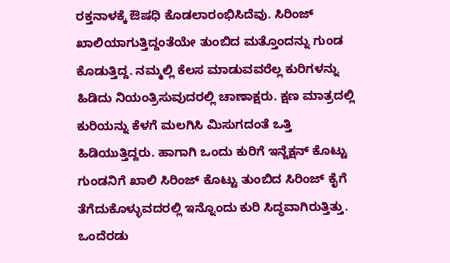ರಕ್ತನಾಳಕ್ಕೆ ಔಷಧಿ ಕೊಡಲಾರಂಭಿಸಿದೆವು. ಸಿರಿಂಜ್ ಖಾಲಿಯಾಗುತ್ತಿದ್ದಂತೆಯೇ ತುಂಬಿದ ಮತ್ತೊಂದನ್ನು ಗುಂಡ ಕೊಡುತ್ತಿದ್ದ. ನಮ್ಮಲ್ಲಿ ಕೆಲಸ ಮಾಡುವವರೆಲ್ಲ ಕುರಿಗಳನ್ನು ಹಿಡಿದು ನಿಯಂತ್ರಿಸುವುದರಲ್ಲಿ ಚಾಣಾಕ್ಷರು. ಕ್ಷಣ ಮಾತ್ರದಲ್ಲಿ ಕುರಿಯನ್ನು ಕೆಳಗೆ ಮಲಗಿಸಿ ಮಿಸುಗದಂತೆ ಒತ್ತಿ ಹಿಡಿಯುತ್ತಿದ್ದರು. ಹಾಗಾಗಿ ಒಂದು ಕುರಿಗೆ ಇನ್ಜೆಕ್ಷನ್ ಕೊಟ್ಟು ಗುಂಡನಿಗೆ ಖಾಲಿ ಸಿರಿಂಜ್ ಕೊಟ್ಟು ತುಂಬಿದ ಸಿರಿಂಜ್ ಕೈಗೆ ತೆಗೆದುಕೊಳ್ಳುವದರಲ್ಲಿ ಇನ್ನೊಂದು ಕುರಿ ಸಿದ್ಧವಾಗಿರುತ್ತಿತ್ತು. ಒಂದೆರಡು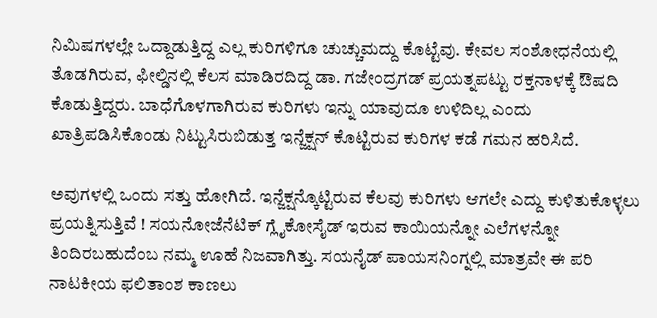ನಿಮಿಷಗಳಲ್ಲೇ ಒದ್ದಾಡುತ್ತಿದ್ದ ಎಲ್ಲ ಕುರಿಗಳಿಗೂ ಚುಚ್ಚುಮದ್ದು ಕೊಟ್ಟೆವು. ಕೇವಲ ಸಂಶೋಧನೆಯಲ್ಲಿ ತೊಡಗಿರುವ, ಫೀಲ್ಡಿನಲ್ಲಿ ಕೆಲಸ ಮಾಡಿರದಿದ್ದ ಡಾ. ಗಜೇಂದ್ರಗಡ್ ಪ್ರಯತ್ನಪಟ್ಟು ರಕ್ತನಾಳಕ್ಕೆ ಔಷದಿ ಕೊಡುತ್ತಿದ್ದರು. ಬಾಧೆಗೊಳಗಾಗಿರುವ ಕುರಿಗಳು ಇನ್ನು ಯಾವುದೂ ಉಳಿದಿಲ್ಲ ಎಂದು ಖಾತ್ರಿಪಡಿಸಿಕೊಂಡು ನಿಟ್ಟುಸಿರುಬಿಡುತ್ತ ಇನ್ಜೆಕ್ಷನ್ ಕೊಟ್ಟಿರುವ ಕುರಿಗಳ ಕಡೆ ಗಮನ ಹರಿಸಿದೆ.

ಅವುಗಳಲ್ಲಿ ಒಂದು ಸತ್ತು ಹೋಗಿದೆ. ಇನ್ಜೆಕ್ಷನ್ಕೊಟ್ಟಿರುವ ಕೆಲವು ಕುರಿಗಳು ಆಗಲೇ ಎದ್ದು ಕುಳಿತುಕೊಳ್ಳಲು ಪ್ರಯತ್ನಿಸುತ್ತಿವೆ ! ಸಯನೋಜೆನೆಟಿಕ್ ಗ್ಲೈಕೋಸೈಡ್ ಇರುವ ಕಾಯಿಯನ್ನೋ ಎಲೆಗಳನ್ನೋ ತಿಂದಿರಬಹುದೆಂಬ ನಮ್ಮ ಊಹೆ ನಿಜವಾಗಿತ್ತು. ಸಯನೈಡ್ ಪಾಯಸನಿಂಗ್ನಲ್ಲಿ ಮಾತ್ರವೇ ಈ ಪರಿ ನಾಟಕೀಯ ಫಲಿತಾಂಶ ಕಾಣಲು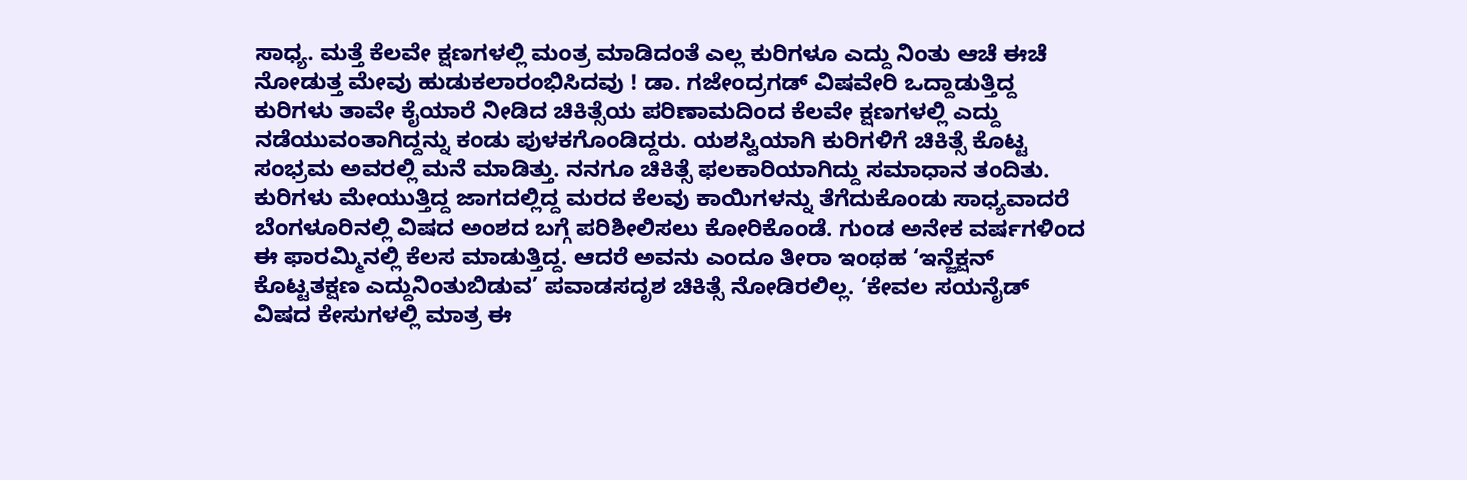ಸಾಧ್ಯ. ಮತ್ತೆ ಕೆಲವೇ ಕ್ಷಣಗಳಲ್ಲಿ ಮಂತ್ರ ಮಾಡಿದಂತೆ ಎಲ್ಲ ಕುರಿಗಳೂ ಎದ್ದು ನಿಂತು ಆಚೆ ಈಚೆ ನೋಡುತ್ತ ಮೇವು ಹುಡುಕಲಾರಂಭಿಸಿದವು ! ಡಾ. ಗಜೇಂದ್ರಗಡ್ ವಿಷವೇರಿ ಒದ್ದಾಡುತ್ತಿದ್ದ ಕುರಿಗಳು ತಾವೇ ಕೈಯಾರೆ ನೀಡಿದ ಚಿಕಿತ್ಸೆಯ ಪರಿಣಾಮದಿಂದ ಕೆಲವೇ ಕ್ಷಣಗಳಲ್ಲಿ ಎದ್ದು ನಡೆಯುವಂತಾಗಿದ್ದನ್ನು ಕಂಡು ಪುಳಕಗೊಂಡಿದ್ದರು. ಯಶಸ್ವಿಯಾಗಿ ಕುರಿಗಳಿಗೆ ಚಿಕಿತ್ಸೆ ಕೊಟ್ಟ ಸಂಭ್ರಮ ಅವರಲ್ಲಿ ಮನೆ ಮಾಡಿತ್ತು. ನನಗೂ ಚಿಕಿತ್ಸೆ ಫಲಕಾರಿಯಾಗಿದ್ದು ಸಮಾಧಾನ ತಂದಿತು.
ಕುರಿಗಳು ಮೇಯುತ್ತಿದ್ದ ಜಾಗದಲ್ಲಿದ್ದ ಮರದ ಕೆಲವು ಕಾಯಿಗಳನ್ನು ತೆಗೆದುಕೊಂಡು ಸಾಧ್ಯವಾದರೆ ಬೆಂಗಳೂರಿನಲ್ಲಿ ವಿಷದ ಅಂಶದ ಬಗ್ಗೆ ಪರಿಶೀಲಿಸಲು ಕೋರಿಕೊಂಡೆ. ಗುಂಡ ಅನೇಕ ವರ್ಷಗಳಿಂದ ಈ ಫಾರಮ್ಮಿನಲ್ಲಿ ಕೆಲಸ ಮಾಡುತ್ತಿದ್ದ. ಆದರೆ ಅವನು ಎಂದೂ ತೀರಾ ಇಂಥಹ ‘ಇನ್ಜೆಕ್ಷನ್ ಕೊಟ್ಟತಕ್ಷಣ ಎದ್ದುನಿಂತುಬಿಡುವ’ ಪವಾಡಸದೃಶ ಚಿಕಿತ್ಸೆ ನೋಡಿರಲಿಲ್ಲ. ‘ಕೇವಲ ಸಯನೈಡ್ ವಿಷದ ಕೇಸುಗಳಲ್ಲಿ ಮಾತ್ರ ಈ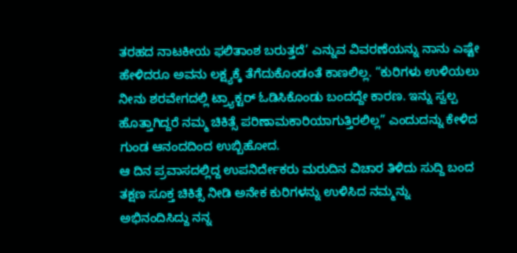ತರಹದ ನಾಟಕೀಯ ಫಲಿತಾಂಶ ಬರುತ್ತದೆ’ ಎನ್ನುವ ವಿವರಣೆಯನ್ನು ನಾನು ಎಷ್ಟೇ ಹೇಳಿದರೂ ಅವನು ಲಕ್ಷ್ಯಕ್ಕೆ ತೆಗೆದುಕೊಂಡಂತೆ ಕಾಣಲಿಲ್ಲ. “ಕುರಿಗಳು ಉಳಿಯಲು ನೀನು ಶರವೇಗದಲ್ಲಿ ಟ್ರ್ಯಾಕ್ಟರ್ ಓಡಿಸಿಕೊಂಡು ಬಂದದ್ದೇ ಕಾರಣ. ಇನ್ನು ಸ್ವಲ್ಪ ಹೊತ್ತಾಗಿದ್ದರೆ ನಮ್ಮ ಚಿಕಿತ್ಸೆ ಪರಿಣಾಮಕಾರಿಯಾಗುತ್ತಿರಲಿಲ್ಲ” ಎಂದುದನ್ನು ಕೇಳಿದ ಗುಂಡ ಆನಂದದಿಂದ ಉಬ್ಬಿಹೋದ.
ಆ ದಿನ ಪ್ರವಾಸದಲ್ಲಿದ್ದ ಉಪನಿರ್ದೇಕರು ಮರುದಿನ ವಿಚಾರ ತಿಳಿದು ಸುದ್ದಿ ಬಂದ ತಕ್ಷಣ ಸೂಕ್ತ ಚಿಕಿತ್ಸೆ ನೀಡಿ ಅನೇಕ ಕುರಿಗಳನ್ನು ಉಳಿಸಿದ ನಮ್ಮನ್ನು ಅಭಿನಂದಿಸಿದ್ದು ನನ್ನ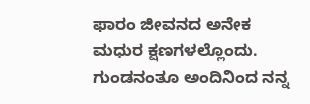ಫಾರಂ ಜೀವನದ ಅನೇಕ ಮಧುರ ಕ್ಷಣಗಳಲ್ಲೊಂದು. ಗುಂಡನಂತೂ ಅಂದಿನಿಂದ ನನ್ನ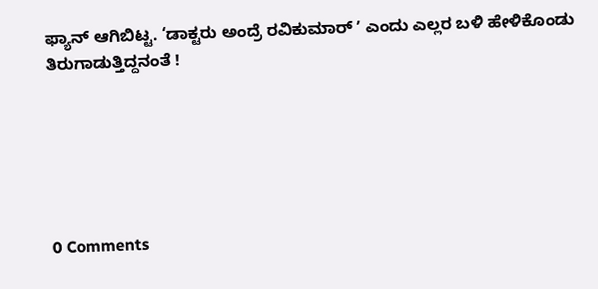ಫ್ಯಾನ್ ಆಗಿಬಿಟ್ಟ. ‘ಡಾಕ್ಟರು ಅಂದ್ರೆ ರವಿಕುಮಾರ್ ʼ ಎಂದು ಎಲ್ಲರ ಬಳಿ ಹೇಳಿಕೊಂಡು ತಿರುಗಾಡುತ್ತಿದ್ದನಂತೆ !






0 Comments